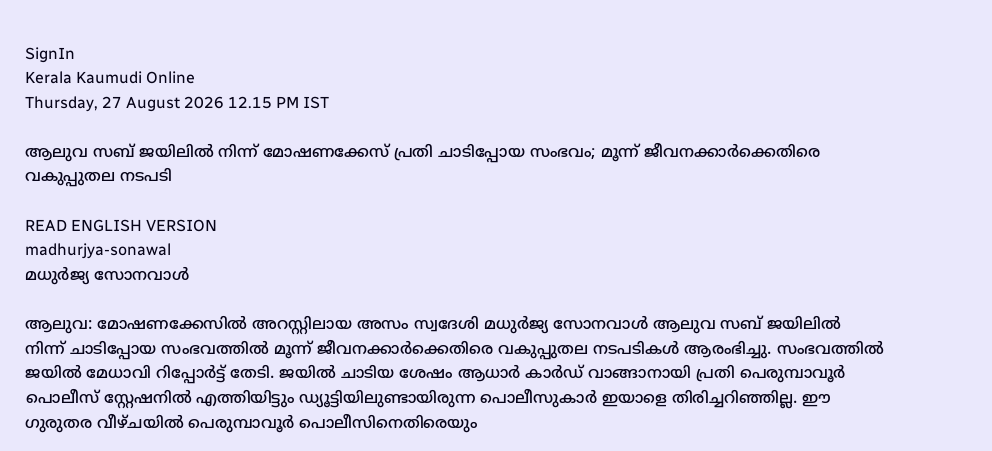SignIn
Kerala Kaumudi Online
Thursday, 27 August 2026 12.15 PM IST

ആലുവ സബ് ജയിലിൽ നിന്ന് മോഷണക്കേസ് പ്രതി ചാടിപ്പോയ സംഭവം; മൂന്ന് ജീവനക്കാർക്കെതിരെ വകുപ്പുതല നടപടി

READ ENGLISH VERSION
madhurjya-sonawal
മധുർജ്യ സോനവാൾ

ആലുവ: മോഷണക്കേസിൽ അറസ്റ്റിലായ അസം സ്വദേശി മധുർജ്യ സോനവാൾ ആലുവ സബ് ജയിലിൽ നിന്ന് ചാടിപ്പോയ സംഭവത്തിൽ മൂന്ന് ജീവനക്കാർക്കെതിരെ വകുപ്പുതല നടപടികൾ ആരംഭിച്ചു. സംഭവത്തിൽ ജയിൽ മേധാവി റിപ്പോർട്ട് തേടി. ജയിൽ ചാടിയ ശേഷം ആധാർ കാർഡ് വാങ്ങാനായി പ്രതി പെരുമ്പാവൂർ പൊലീസ് സ്റ്റേഷനിൽ എത്തിയിട്ടും ഡ്യൂട്ടിയിലുണ്ടായിരുന്ന പൊലീസുകാർ ഇയാളെ തിരിച്ചറിഞ്ഞില്ല. ഈ ഗുരുതര വീഴ്‌ചയിൽ പെരുമ്പാവൂർ പൊലീസിനെതിരെയും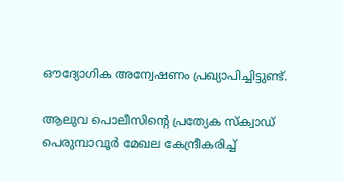ഔദ്യോഗിക അന്വേഷണം പ്രഖ്യാപിച്ചിട്ടുണ്ട്.

ആലുവ പൊലീസിന്റെ പ്രത്യേക സ്‌ക്വാഡ് പെരുമ്പാവൂർ മേഖല കേന്ദ്രീകരിച്ച്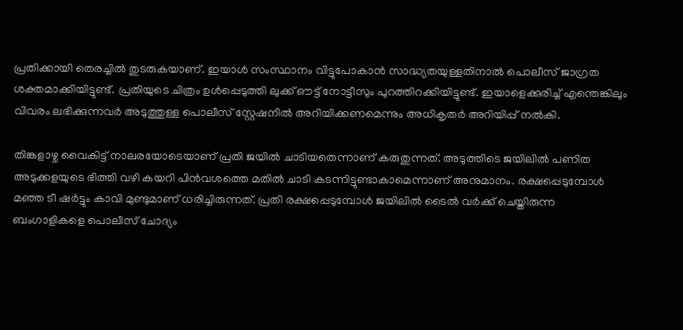പ്രതിക്കായി തെരച്ചിൽ തുടരുകയാണ്. ഇയാൾ സംസ്ഥാനം വിട്ടുപോകാൻ സാദ്ധ്യതയുള്ളതിനാൽ പൊലീസ് ജാഗ്രത ശക്തമാക്കിയിട്ടുണ്ട്. പ്രതിയുടെ ചിത്രം ഉൾപ്പെടുത്തി ലുക്ക് ഔട്ട് നോട്ടീസും പുറത്തിറക്കിയിട്ടുണ്ട്. ഇയാളെക്കുരിച്ച് എന്തെങ്കിലും വിവരം ലഭിക്കുന്നവർ അടുത്തുള്ള പൊലീസ് സ്റ്റേഷനിൽ അറിയിക്കണമെന്നും അധികൃതർ അറിയിപ്പ് നൽകി.

തിങ്കളാഴ്ച വൈകിട്ട് നാലരയോടെയാണ് പ്രതി ജയിൽ ചാടിയതെന്നാണ് കരുതുന്നത്. അടുത്തിടെ ജയിലിൽ പണിത അടുക്കളയുടെ ഭിത്തി വഴി കയറി പിൻവശത്തെ മതിൽ ചാടി കടന്നിട്ടുണ്ടാകാമെന്നാണ് അനുമാനം. രക്ഷപ്പെടുമ്പോൾ മഞ്ഞ ടീ ഷർട്ടും കാവി മുണ്ടുമാണ് ധരിച്ചിരുന്നത്. പ്രതി രക്ഷപ്പെടുമ്പോൾ ജയിലിൽ ടൈൽ വർക്ക് ചെയ്തിരുന്ന ബംഗാളികളെ പൊലീസ് ചോദ്യം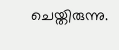ചെയ്തിരുന്നു.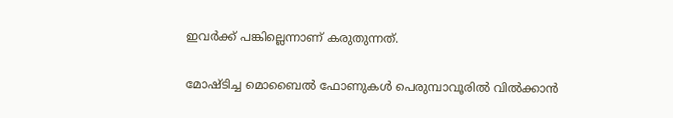ഇവർക്ക് പങ്കില്ലെന്നാണ് കരുതുന്നത്.

മോഷ്ടിച്ച മൊബൈൽ ഫോണുകൾ പെരുമ്പാവൂരിൽ വിൽക്കാൻ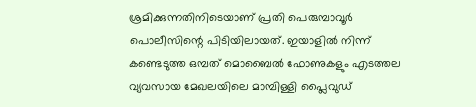ശ്രമിക്കുന്നതിനിടെയാണ് പ്രതി പെരുമ്പാവൂർ പൊലീസിന്റെ പിടിയിലായത്. ഇയാളിൽ നിന്ന് കണ്ടെടുത്ത ഒമ്പത് മൊബൈൽ ഫോണുകളും എടത്തല വ്യവസായ മേഖലയിലെ മാമ്പിള്ളി പ്ലൈവുഡ്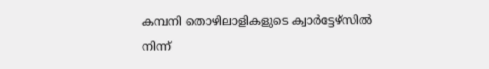കമ്പനി തൊഴിലാളികളുടെ ക്വാർട്ടേഴ്‌സിൽ നിന്ന്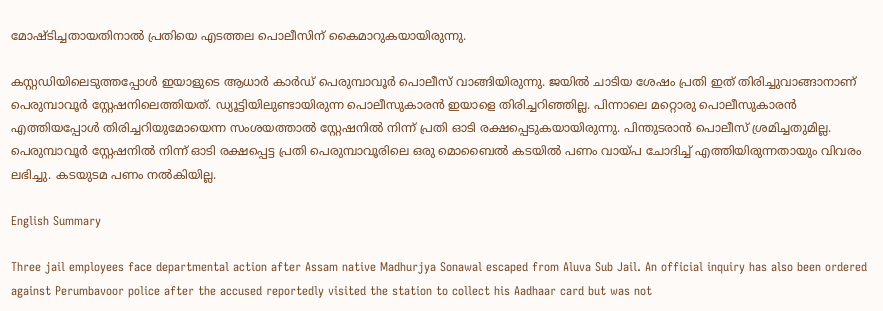മോഷ്ടിച്ചതായതിനാൽ പ്രതിയെ എടത്തല പൊലീസിന് കൈമാറുകയായിരുന്നു.

കസ്റ്റഡിയിലെടുത്തപ്പോൾ ഇയാളുടെ ആധാർ കാർഡ് പെരുമ്പാവൂർ പൊലീസ് വാങ്ങിയിരുന്നു. ജയിൽ ചാടിയ ശേഷം പ്രതി ഇത് തിരിച്ചുവാങ്ങാനാണ് പെരുമ്പാവൂർ സ്റ്റേഷനിലെത്തിയത്. ഡ്യൂട്ടിയിലുണ്ടായിരുന്ന പൊലീസുകാരൻ ഇയാളെ തിരിച്ചറിഞ്ഞില്ല. പിന്നാലെ മറ്റൊരു പൊലീസുകാരൻ എത്തിയപ്പോൾ തിരിച്ചറിയുമോയെന്ന സംശയത്താൽ സ്റ്റേഷനിൽ നിന്ന് പ്രതി ഓടി രക്ഷപ്പെടുകയായിരുന്നു. പിന്തുടരാൻ പൊലീസ് ശ്രമിച്ചതുമില്ല. പെരുമ്പാവൂർ സ്റ്റേഷനിൽ നിന്ന് ഓടി രക്ഷപ്പെട്ട പ്രതി പെരുമ്പാവൂരിലെ ഒരു മൊബൈൽ കടയിൽ പണം വായ്‌പ ചോദിച്ച് എത്തിയിരുന്നതായും വിവരം ലഭിച്ചു. കടയുടമ പണം നൽകിയില്ല.

English Summary

Three jail employees face departmental action after Assam native Madhurjya Sonawal escaped from Aluva Sub Jail. An official inquiry has also been ordered against Perumbavoor police after the accused reportedly visited the station to collect his Aadhaar card but was not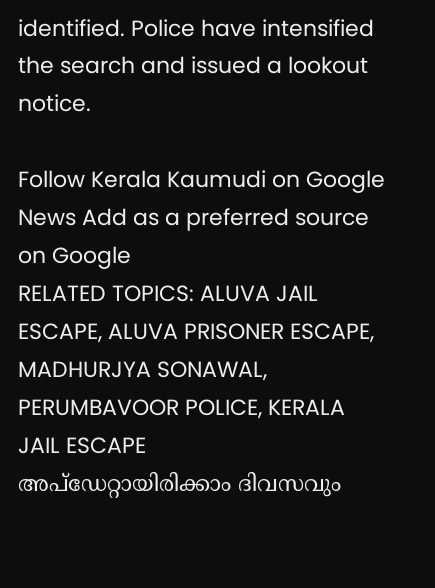identified. Police have intensified the search and issued a lookout notice.

Follow Kerala Kaumudi on Google News Add as a preferred source on Google
RELATED TOPICS: ALUVA JAIL ESCAPE, ALUVA PRISONER ESCAPE, MADHURJYA SONAWAL, PERUMBAVOOR POLICE, KERALA JAIL ESCAPE
അപ്ഡേറ്റായിരിക്കാം ദിവസവും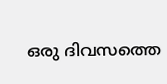ഒരു ദിവസത്തെ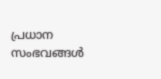പ്രധാന സംഭവങ്ങൾ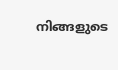നിങ്ങളുടെ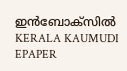ഇൻബോക്സിൽ
KERALA KAUMUDI EPAPER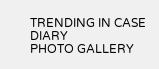TRENDING IN CASE DIARY
PHOTO GALLERY